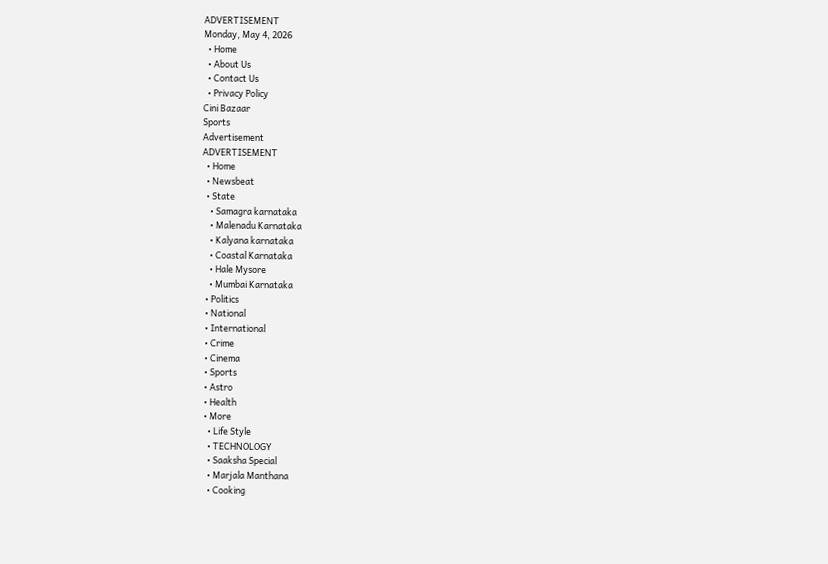ADVERTISEMENT
Monday, May 4, 2026
  • Home
  • About Us
  • Contact Us
  • Privacy Policy
Cini Bazaar
Sports
Advertisement
ADVERTISEMENT
  • Home
  • Newsbeat
  • State
    • Samagra karnataka
    • Malenadu Karnataka
    • Kalyana karnataka
    • Coastal Karnataka
    • Hale Mysore
    • Mumbai Karnataka
  • Politics
  • National
  • International
  • Crime
  • Cinema
  • Sports
  • Astro
  • Health
  • More
    • Life Style
    • TECHNOLOGY
    • Saaksha Special
    • Marjala Manthana
    • Cooking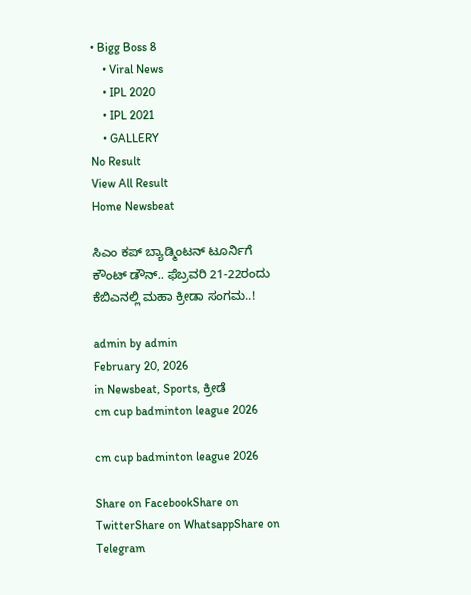• Bigg Boss 8
    • Viral News
    • IPL 2020
    • IPL 2021
    • GALLERY
No Result
View All Result
Home Newsbeat

ಸಿಎಂ ಕಪ್ ಬ್ಯಾಡ್ಮಿಂಟನ್ ಟೂರ್ನಿಗೆ ಕೌಂಟ್ ಡೌನ್.. ಫೆಬ್ರವರಿ 21-22ರಂದು ಕೆಬಿಎನಲ್ಲಿ ಮಹಾ ಕ್ರೀಡಾ ಸಂಗಮ..!

admin by admin
February 20, 2026
in Newsbeat, Sports, ಕ್ರೀಡೆ
cm cup badminton league 2026

cm cup badminton league 2026

Share on FacebookShare on TwitterShare on WhatsappShare on Telegram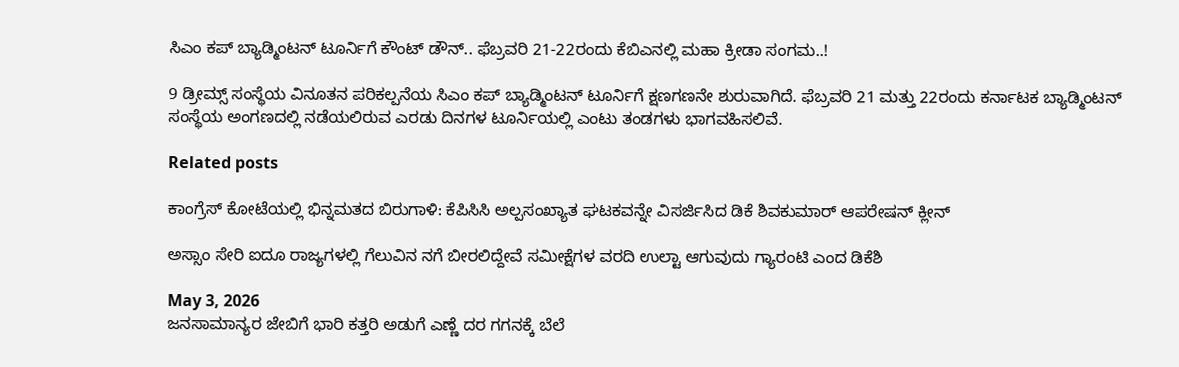ಸಿಎಂ ಕಪ್ ಬ್ಯಾಡ್ಮಿಂಟನ್ ಟೂರ್ನಿಗೆ ಕೌಂಟ್ ಡೌನ್.. ಫೆಬ್ರವರಿ 21-22ರಂದು ಕೆಬಿಎನಲ್ಲಿ ಮಹಾ ಕ್ರೀಡಾ ಸಂಗಮ..!

9 ಡ್ರೀಮ್ಸ್‌ ಸಂಸ್ಥೆಯ ವಿನೂತನ ಪರಿಕಲ್ಪನೆಯ ಸಿಎಂ ಕಪ್ ಬ್ಯಾಡ್ಮಿಂಟನ್ ಟೂರ್ನಿಗೆ ಕ್ಷಣಗಣನೇ ಶುರುವಾಗಿದೆ. ಫೆಬ್ರವರಿ 21 ಮತ್ತು 22ರಂದು ಕರ್ನಾಟಕ ಬ್ಯಾಡ್ಮಿಂಟನ್ ಸಂಸ್ಥೆಯ ಅಂಗಣದಲ್ಲಿ ನಡೆಯಲಿರುವ ಎರಡು ದಿನಗಳ ಟೂರ್ನಿಯಲ್ಲಿ ಎಂಟು ತಂಡಗಳು ಭಾಗವಹಿಸಲಿವೆ.

Related posts

ಕಾಂಗ್ರೆಸ್ ಕೋಟೆಯಲ್ಲಿ ಭಿನ್ನಮತದ ಬಿರುಗಾಳಿ: ಕೆಪಿಸಿಸಿ ಅಲ್ಪಸಂಖ್ಯಾತ ಘಟಕವನ್ನೇ ವಿಸರ್ಜಿಸಿದ ಡಿಕೆ ಶಿವಕುಮಾರ್ ಆಪರೇಷನ್ ಕ್ಲೀನ್

ಅಸ್ಸಾಂ ಸೇರಿ ಐದೂ ರಾಜ್ಯಗಳಲ್ಲಿ ಗೆಲುವಿನ ನಗೆ ಬೀರಲಿದ್ದೇವೆ ಸಮೀಕ್ಷೆಗಳ ವರದಿ ಉಲ್ಟಾ ಆಗುವುದು ಗ್ಯಾರಂಟಿ ಎಂದ ಡಿಕೆಶಿ

May 3, 2026
ಜನಸಾಮಾನ್ಯರ ಜೇಬಿಗೆ ಭಾರಿ ಕತ್ತರಿ ಅಡುಗೆ ಎಣ್ಣೆ ದರ ಗಗನಕ್ಕೆ ಬೆಲೆ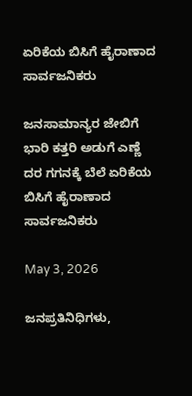ಏರಿಕೆಯ ಬಿಸಿಗೆ ಹೈರಾಣಾದ ಸಾರ್ವಜನಿಕರು

ಜನಸಾಮಾನ್ಯರ ಜೇಬಿಗೆ ಭಾರಿ ಕತ್ತರಿ ಅಡುಗೆ ಎಣ್ಣೆ ದರ ಗಗನಕ್ಕೆ ಬೆಲೆ ಏರಿಕೆಯ ಬಿಸಿಗೆ ಹೈರಾಣಾದ ಸಾರ್ವಜನಿಕರು

May 3, 2026

ಜನಪ್ರತಿನಿಧಿಗಳು,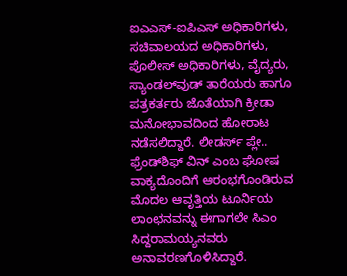ಐಎಎಸ್‌-ಐಪಿಎಸ್‌ ಅಧಿಕಾರಿಗಳು, ಸಚಿವಾಲಯದ ಅಧಿಕಾರಿಗಳು, ಪೊಲೀಸ್ ಅಧಿಕಾರಿಗಳು, ವೈದ್ಯರು, ಸ್ಯಾಂಡಲ್‌ವುಡ್ ತಾರೆಯರು ಹಾಗೂ ಪತ್ರಕರ್ತರು ಜೊತೆಯಾಗಿ ಕ್ರೀಡಾ ಮನೋಭಾವದಿಂದ ಹೋರಾಟ ನಡೆಸಲಿದ್ದಾರೆ. ಲೀಡರ್ಸ್ ಪ್ಲೇ.. ಫ್ರೆಂಡ್‌ಶಿಫ್ ವಿನ್ ಎಂಬ ಘೋಷ ವಾಕ್ಯದೊಂದಿಗೆ ಆರಂಭಗೊಂಡಿರುವ ಮೊದಲ ಆವೃತ್ತಿಯ ಟೂರ್ನಿಯ ಲಾಂಛನವನ್ನು ಈಗಾಗಲೇ ಸಿಎಂ ಸಿದ್ದರಾಮಯ್ಯನವರು ಅನಾವರಣಗೊಳಿಸಿದ್ದಾರೆ.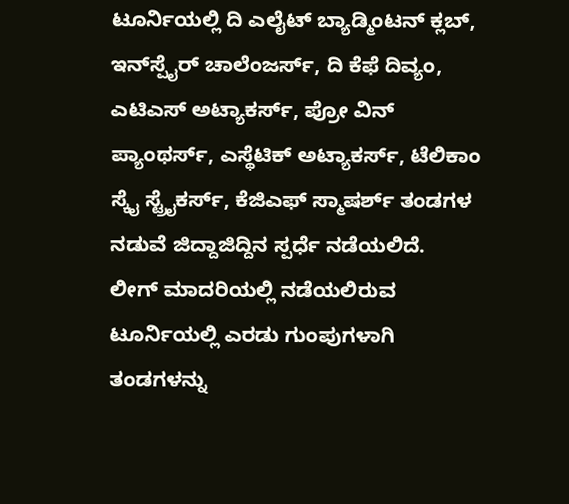ಟೂರ್ನಿಯಲ್ಲಿ ದಿ ಎಲೈಟ್ ಬ್ಯಾಡ್ಮಿಂಟನ್ ಕ್ಲಬ್, ಇನ್‌ಸ್ಪೈರ್ ಚಾಲೆಂಜರ್ಸ್, ದಿ ಕೆಫೆ ದಿವ್ಯಂ, ಎಟಿಎಸ್ ಅಟ್ಯಾಕರ್ಸ್, ಪ್ರೋ ವಿನ್ ಪ್ಯಾಂಥರ್ಸ್, ಎಸ್ಥೆಟಿಕ್ ಅಟ್ಯಾಕರ್ಸ್, ಟೆಲಿಕಾಂ ಸ್ಕೈ ಸ್ಟ್ರೈಕರ್ಸ್, ಕೆಜಿಎಫ್ ಸ್ಮಾಷರ್ಶ್ ತಂಡಗಳ ನಡುವೆ ಜಿದ್ದಾಜಿದ್ದಿನ ಸ್ಪರ್ಧೆ ನಡೆಯಲಿದೆ.
ಲೀಗ್ ಮಾದರಿಯಲ್ಲಿ ನಡೆಯಲಿರುವ ಟೂರ್ನಿಯಲ್ಲಿ ಎರಡು ಗುಂಪುಗಳಾಗಿ ತಂಡಗಳನ್ನು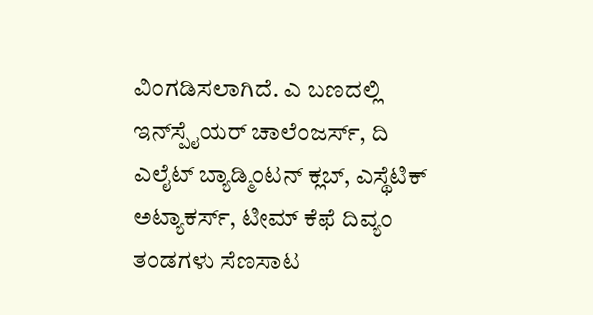ವಿಂಗಡಿಸಲಾಗಿದೆ. ಎ ಬಣದಲ್ಲಿ ಇನ್‌ಸ್ಪೈಯರ್ ಚಾಲೆಂಜರ್ಸ್, ದಿ ಎಲೈಟ್ ಬ್ಯಾಡ್ಮಿಂಟನ್ ಕ್ಲಬ್, ಎಸ್ಥೆಟಿಕ್ ಅಟ್ಯಾಕರ್ಸ್, ಟೀಮ್ ಕೆಫೆ ದಿವ್ಯಂ ತಂಡಗಳು ಸೆಣಸಾಟ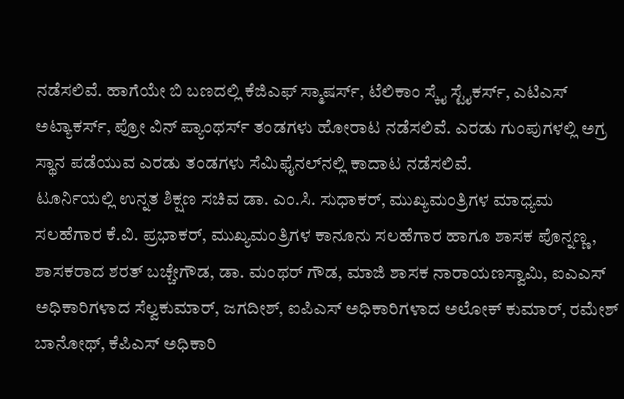ನಡೆಸಲಿವೆ. ಹಾಗೆಯೇ ಬಿ ಬಣದಲ್ಲಿ ಕೆಜಿಎಫ್ ಸ್ಮಾಷರ್ಸ್‌, ಟೆಲಿಕಾಂ ಸ್ಕೈ ಸ್ಟೈಕರ್ಸ್, ಎಟಿಎಸ್ ಅಟ್ಯಾಕರ್ಸ್, ಪ್ರೋ ವಿನ್ ಪ್ಯಾಂಥರ್ಸ್ ತಂಡಗಳು ಹೋರಾಟ ನಡೆಸಲಿವೆ. ಎರಡು ಗುಂಪುಗಳಲ್ಲಿ ಅಗ್ರ ಸ್ಥಾನ ಪಡೆಯುವ ಎರಡು ತಂಡಗಳು ಸೆಮಿಫೈನಲ್‌ನಲ್ಲಿ ಕಾದಾಟ ನಡೆಸಲಿವೆ.
ಟೂರ್ನಿಯಲ್ಲಿ ಉನ್ನತ ಶಿಕ್ಷಣ ಸಚಿವ ಡಾ. ಎಂ.ಸಿ. ಸುಧಾಕರ್, ಮುಖ್ಯಮಂತ್ರಿಗಳ ಮಾಧ್ಯಮ ಸಲಹೆಗಾರ ಕೆ.ವಿ. ಪ್ರಭಾಕರ್, ಮುಖ್ಯಮಂತ್ರಿಗಳ ಕಾನೂನು ಸಲಹೆಗಾರ ಹಾಗೂ ಶಾಸಕ ಪೊನ್ನಣ್ಣ, ಶಾಸಕರಾದ ಶರತ್ ಬಚ್ಚೇಗೌಡ, ಡಾ. ಮಂಥರ್ ಗೌಡ, ಮಾಜಿ ಶಾಸಕ ನಾರಾಯಣಸ್ವಾಮಿ, ಐಎಎಸ್ ಅಧಿಕಾರಿಗಳಾದ ಸೆಲ್ವಕುಮಾರ್, ಜಗದೀಶ್, ಐಪಿಎಸ್ ಅಧಿಕಾರಿಗಳಾದ ಅಲೋಕ್ ಕುಮಾರ್, ರಮೇಶ್ ಬಾನೋಥ್‌, ಕೆಪಿಎಸ್‌ ಅಧಿಕಾರಿ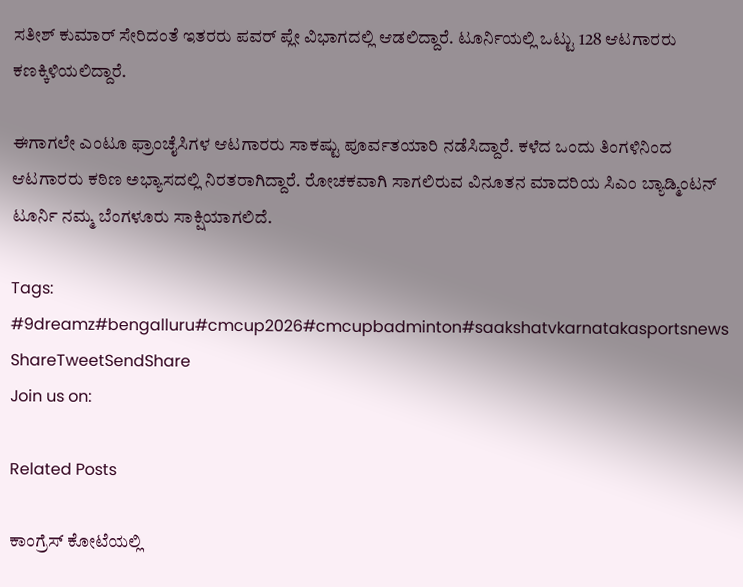ಸತೀಶ್ ಕುಮಾರ್ ಸೇರಿದಂತೆ ಇತರರು ಪವರ್ ಪ್ಲೇ ವಿಭಾಗದಲ್ಲಿ ಆಡಲಿದ್ದಾರೆ. ಟೂರ್ನಿಯಲ್ಲಿ ಒಟ್ಟು 128 ಆಟಗಾರರು ಕಣಕ್ಕಿಳಿಯಲಿದ್ದಾರೆ.

ಈಗಾಗಲೇ ಎಂಟೂ ಫ್ರಾಂಚೈಸಿಗಳ ಆಟಗಾರರು ಸಾಕಷ್ಟು ಪೂರ್ವತಯಾರಿ ನಡೆಸಿದ್ದಾರೆ. ಕಳೆದ ಒಂದು ತಿಂಗಳಿನಿಂದ ಆಟಗಾರರು ಕಠಿಣ ಅಭ್ಯಾಸದಲ್ಲಿ ನಿರತರಾಗಿದ್ದಾರೆ. ರೋಚಕವಾಗಿ ಸಾಗಲಿರುವ ವಿನೂತನ ಮಾದರಿಯ ಸಿಎಂ ಬ್ಯಾಡ್ಮಿಂಟನ್ ಟೂರ್ನಿ ನಮ್ಮ ಬೆಂಗಳೂರು ಸಾಕ್ಷಿಯಾಗಲಿದೆ.

Tags: #9dreamz#bengalluru#cmcup2026#cmcupbadminton#saakshatvkarnatakasportsnews
ShareTweetSendShare
Join us on:

Related Posts

ಕಾಂಗ್ರೆಸ್ ಕೋಟೆಯಲ್ಲಿ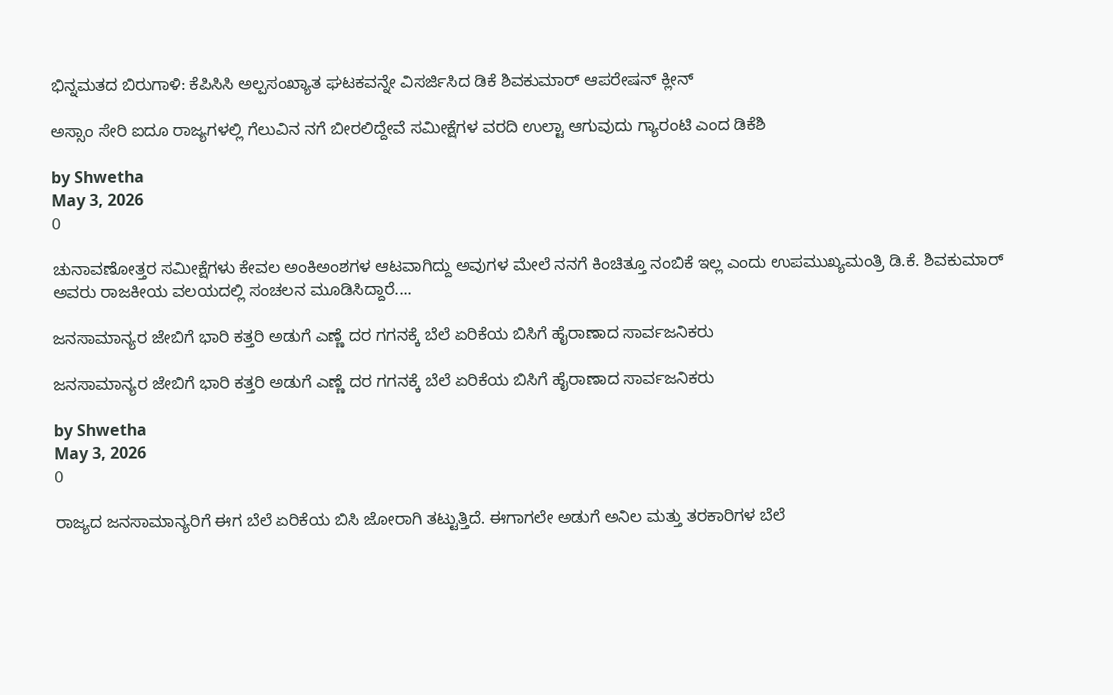ಭಿನ್ನಮತದ ಬಿರುಗಾಳಿ: ಕೆಪಿಸಿಸಿ ಅಲ್ಪಸಂಖ್ಯಾತ ಘಟಕವನ್ನೇ ವಿಸರ್ಜಿಸಿದ ಡಿಕೆ ಶಿವಕುಮಾರ್ ಆಪರೇಷನ್ ಕ್ಲೀನ್

ಅಸ್ಸಾಂ ಸೇರಿ ಐದೂ ರಾಜ್ಯಗಳಲ್ಲಿ ಗೆಲುವಿನ ನಗೆ ಬೀರಲಿದ್ದೇವೆ ಸಮೀಕ್ಷೆಗಳ ವರದಿ ಉಲ್ಟಾ ಆಗುವುದು ಗ್ಯಾರಂಟಿ ಎಂದ ಡಿಕೆಶಿ

by Shwetha
May 3, 2026
0

ಚುನಾವಣೋತ್ತರ ಸಮೀಕ್ಷೆಗಳು ಕೇವಲ ಅಂಕಿಅಂಶಗಳ ಆಟವಾಗಿದ್ದು ಅವುಗಳ ಮೇಲೆ ನನಗೆ ಕಿಂಚಿತ್ತೂ ನಂಬಿಕೆ ಇಲ್ಲ ಎಂದು ಉಪಮುಖ್ಯಮಂತ್ರಿ ಡಿ.ಕೆ. ಶಿವಕುಮಾರ್ ಅವರು ರಾಜಕೀಯ ವಲಯದಲ್ಲಿ ಸಂಚಲನ ಮೂಡಿಸಿದ್ದಾರೆ....

ಜನಸಾಮಾನ್ಯರ ಜೇಬಿಗೆ ಭಾರಿ ಕತ್ತರಿ ಅಡುಗೆ ಎಣ್ಣೆ ದರ ಗಗನಕ್ಕೆ ಬೆಲೆ ಏರಿಕೆಯ ಬಿಸಿಗೆ ಹೈರಾಣಾದ ಸಾರ್ವಜನಿಕರು

ಜನಸಾಮಾನ್ಯರ ಜೇಬಿಗೆ ಭಾರಿ ಕತ್ತರಿ ಅಡುಗೆ ಎಣ್ಣೆ ದರ ಗಗನಕ್ಕೆ ಬೆಲೆ ಏರಿಕೆಯ ಬಿಸಿಗೆ ಹೈರಾಣಾದ ಸಾರ್ವಜನಿಕರು

by Shwetha
May 3, 2026
0

ರಾಜ್ಯದ ಜನಸಾಮಾನ್ಯರಿಗೆ ಈಗ ಬೆಲೆ ಏರಿಕೆಯ ಬಿಸಿ ಜೋರಾಗಿ ತಟ್ಟುತ್ತಿದೆ. ಈಗಾಗಲೇ ಅಡುಗೆ ಅನಿಲ ಮತ್ತು ತರಕಾರಿಗಳ ಬೆಲೆ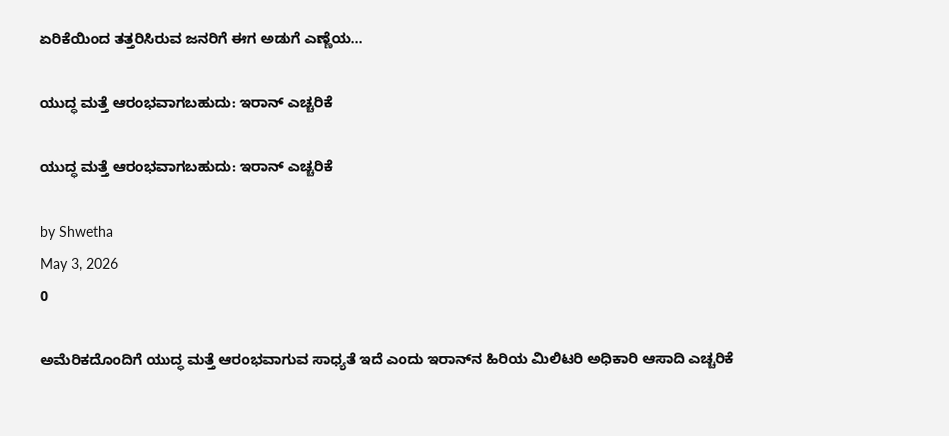ಏರಿಕೆಯಿಂದ ತತ್ತರಿಸಿರುವ ಜನರಿಗೆ ಈಗ ಅಡುಗೆ ಎಣ್ಣೆಯ...

ಯುದ್ಧ ಮತ್ತೆ ಆರಂಭವಾಗಬಹುದು: ಇರಾನ್ ಎಚ್ಚರಿಕೆ

ಯುದ್ಧ ಮತ್ತೆ ಆರಂಭವಾಗಬಹುದು: ಇರಾನ್ ಎಚ್ಚರಿಕೆ

by Shwetha
May 3, 2026
0

ಅಮೆರಿಕದೊಂದಿಗೆ ಯುದ್ಧ ಮತ್ತೆ ಆರಂಭವಾಗುವ ಸಾಧ್ಯತೆ ಇದೆ ಎಂದು ಇರಾನ್‌ನ ಹಿರಿಯ ಮಿಲಿಟರಿ ಅಧಿಕಾರಿ ಆಸಾದಿ ಎಚ್ಚರಿಕೆ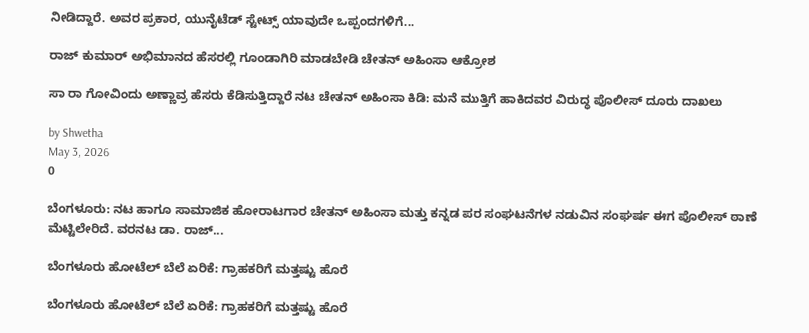ನೀಡಿದ್ದಾರೆ. ಅವರ ಪ್ರಕಾರ, ಯುನೈಟೆಡ್ ಸ್ಟೇಟ್ಸ್ ಯಾವುದೇ ಒಪ್ಪಂದಗಳಿಗೆ...

ರಾಜ್ ಕುಮಾರ್ ಅಭಿಮಾನದ ಹೆಸರಲ್ಲಿ ಗೂಂಡಾಗಿರಿ ಮಾಡಬೇಡಿ ಚೇತನ್ ಅಹಿಂಸಾ ಆಕ್ರೋಶ

ಸಾ ರಾ ಗೋವಿಂದು ಅಣ್ಣಾವ್ರ ಹೆಸರು ಕೆಡಿಸುತ್ತಿದ್ದಾರೆ ನಟ ಚೇತನ್ ಅಹಿಂಸಾ ಕಿಡಿ: ಮನೆ ಮುತ್ತಿಗೆ ಹಾಕಿದವರ ವಿರುದ್ಧ ಪೊಲೀಸ್ ದೂರು ದಾಖಲು

by Shwetha
May 3, 2026
0

ಬೆಂಗಳೂರು: ನಟ ಹಾಗೂ ಸಾಮಾಜಿಕ ಹೋರಾಟಗಾರ ಚೇತನ್ ಅಹಿಂಸಾ ಮತ್ತು ಕನ್ನಡ ಪರ ಸಂಘಟನೆಗಳ ನಡುವಿನ ಸಂಘರ್ಷ ಈಗ ಪೊಲೀಸ್ ಠಾಣೆ ಮೆಟ್ಟಿಲೇರಿದೆ. ವರನಟ ಡಾ. ರಾಜ್...

ಬೆಂಗಳೂರು ಹೋಟೆಲ್ ಬೆಲೆ ಏರಿಕೆ: ಗ್ರಾಹಕರಿಗೆ ಮತ್ತಷ್ಟು ಹೊರೆ

ಬೆಂಗಳೂರು ಹೋಟೆಲ್ ಬೆಲೆ ಏರಿಕೆ: ಗ್ರಾಹಕರಿಗೆ ಮತ್ತಷ್ಟು ಹೊರೆ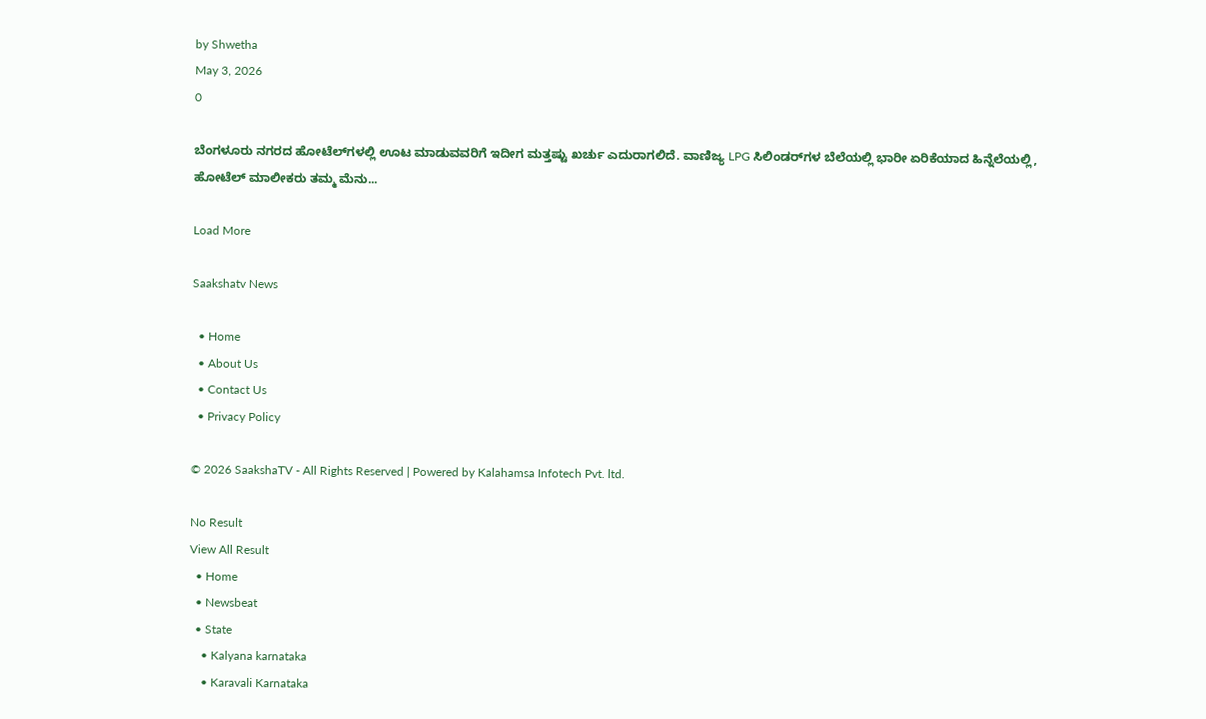by Shwetha
May 3, 2026
0

ಬೆಂಗಳೂರು ನಗರದ ಹೋಟೆಲ್‌ಗಳಲ್ಲಿ ಊಟ ಮಾಡುವವರಿಗೆ ಇದೀಗ ಮತ್ತಷ್ಟು ಖರ್ಚು ಎದುರಾಗಲಿದೆ. ವಾಣಿಜ್ಯ LPG ಸಿಲಿಂಡರ್‌ಗಳ ಬೆಲೆಯಲ್ಲಿ ಭಾರೀ ಏರಿಕೆಯಾದ ಹಿನ್ನೆಲೆಯಲ್ಲಿ, ಹೋಟೆಲ್ ಮಾಲೀಕರು ತಮ್ಮ ಮೆನು...

Load More

Saakshatv News

  • Home
  • About Us
  • Contact Us
  • Privacy Policy

© 2026 SaakshaTV - All Rights Reserved | Powered by Kalahamsa Infotech Pvt. ltd.

No Result
View All Result
  • Home
  • Newsbeat
  • State
    • Kalyana karnataka
    • Karavali Karnataka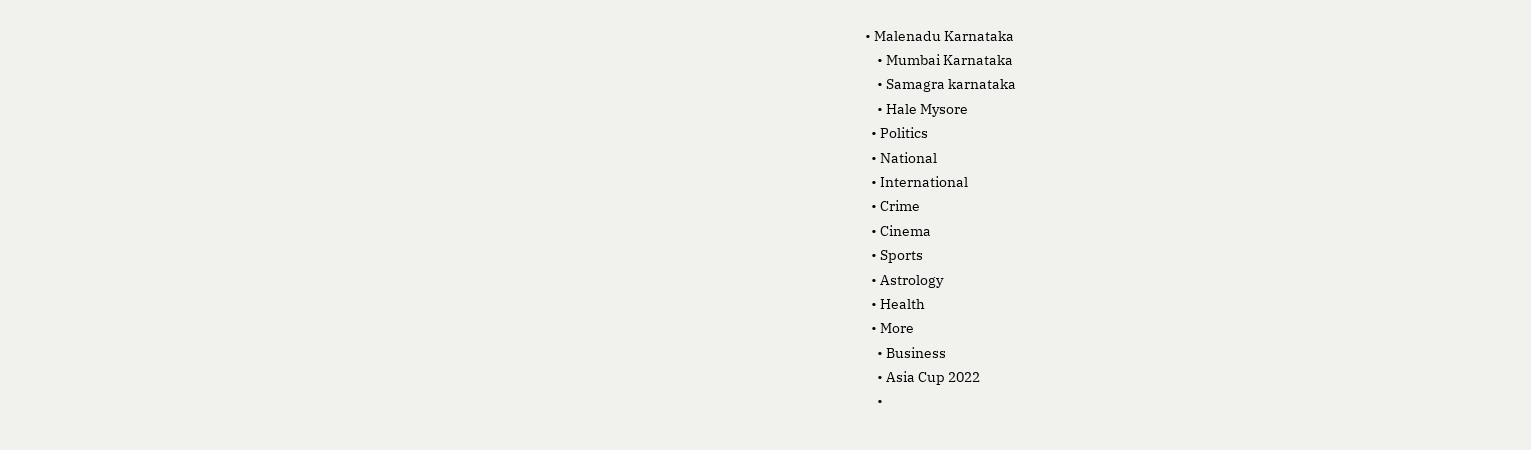• Malenadu Karnataka
    • Mumbai Karnataka
    • Samagra karnataka
    • Hale Mysore
  • Politics
  • National
  • International
  • Crime
  • Cinema
  • Sports
  • Astrology
  • Health
  • More
    • Business
    • Asia Cup 2022
    •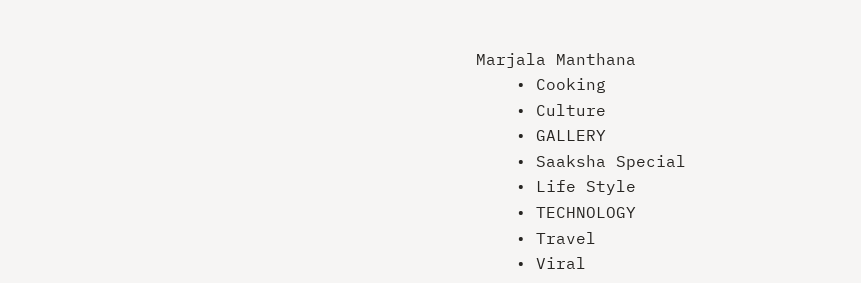Marjala Manthana
    • Cooking
    • Culture
    • GALLERY
    • Saaksha Special
    • Life Style
    • TECHNOLOGY
    • Travel
    • Viral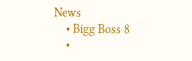News
    • Bigg Boss 8
    •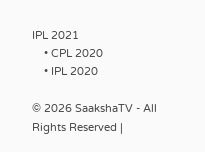IPL 2021
    • CPL 2020
    • IPL 2020

© 2026 SaakshaTV - All Rights Reserved |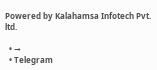Powered by Kalahamsa Infotech Pvt. ltd.

  • →
  • Telegram